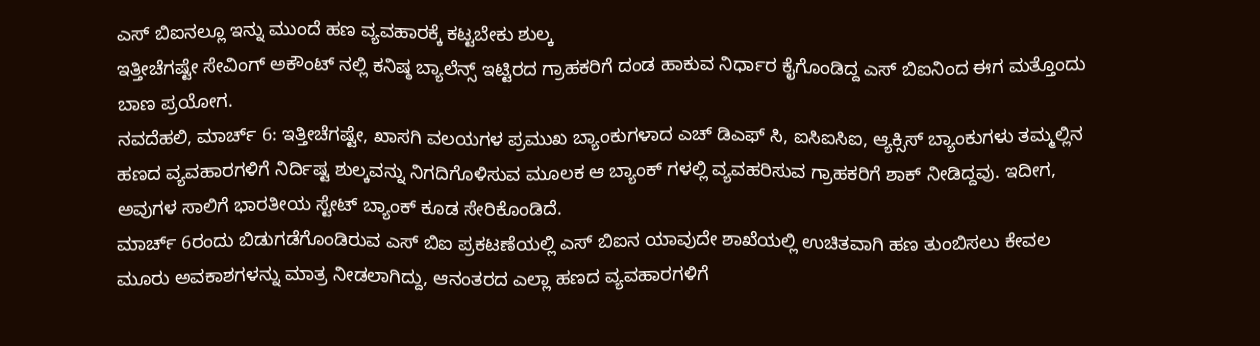ಎಸ್ ಬಿಐನಲ್ಲೂ ಇನ್ನು ಮುಂದೆ ಹಣ ವ್ಯವಹಾರಕ್ಕೆ ಕಟ್ಟಬೇಕು ಶುಲ್ಕ
ಇತ್ತೀಚೆಗಷ್ಟೇ ಸೇವಿಂಗ್ ಅಕೌಂಟ್ ನಲ್ಲಿ ಕನಿಷ್ಠ ಬ್ಯಾಲೆನ್ಸ್ ಇಟ್ಟಿರದ ಗ್ರಾಹಕರಿಗೆ ದಂಡ ಹಾಕುವ ನಿರ್ಧಾರ ಕೈಗೊಂಡಿದ್ದ ಎಸ್ ಬಿಐನಿಂದ ಈಗ ಮತ್ತೊಂದು ಬಾಣ ಪ್ರಯೋಗ.
ನವದೆಹಲಿ, ಮಾರ್ಚ್ 6: ಇತ್ತೀಚೆಗಷ್ಟೇ, ಖಾಸಗಿ ವಲಯಗಳ ಪ್ರಮುಖ ಬ್ಯಾಂಕುಗಳಾದ ಎಚ್ ಡಿಎಫ್ ಸಿ, ಐಸಿಐಸಿಐ, ಆ್ಯಕ್ಸಿಸ್ ಬ್ಯಾಂಕುಗಳು ತಮ್ಮಲ್ಲಿನ ಹಣದ ವ್ಯವಹಾರಗಳಿಗೆ ನಿರ್ದಿಷ್ಟ ಶುಲ್ಕವನ್ನು ನಿಗದಿಗೊಳಿಸುವ ಮೂಲಕ ಆ ಬ್ಯಾಂಕ್ ಗಳಲ್ಲಿ ವ್ಯವಹರಿಸುವ ಗ್ರಾಹಕರಿಗೆ ಶಾಕ್ ನೀಡಿದ್ದವು. ಇದೀಗ, ಅವುಗಳ ಸಾಲಿಗೆ ಭಾರತೀಯ ಸ್ಟೇಟ್ ಬ್ಯಾಂಕ್ ಕೂಡ ಸೇರಿಕೊಂಡಿದೆ.
ಮಾರ್ಚ್ 6ರಂದು ಬಿಡುಗಡೆಗೊಂಡಿರುವ ಎಸ್ ಬಿಐ ಪ್ರಕಟಣೆಯಲ್ಲಿ ಎಸ್ ಬಿಐನ ಯಾವುದೇ ಶಾಖೆಯಲ್ಲಿ ಉಚಿತವಾಗಿ ಹಣ ತುಂಬಿಸಲು ಕೇವಲ ಮೂರು ಅವಕಾಶಗಳನ್ನು ಮಾತ್ರ ನೀಡಲಾಗಿದ್ದು, ಆನಂತರದ ಎಲ್ಲಾ ಹಣದ ವ್ಯವಹಾರಗಳಿಗೆ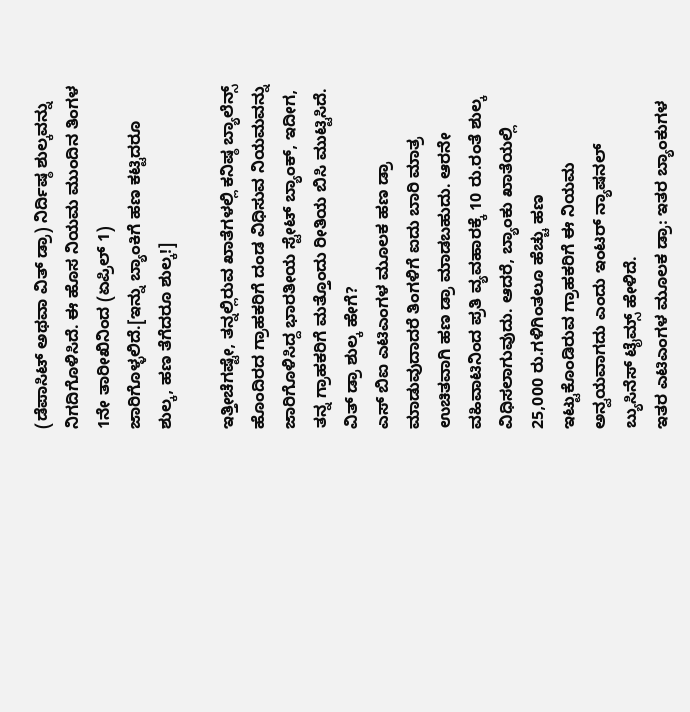(ಡೆಪಾಸಿಟ್ ಅಥವಾ ವಿತ್ ಡ್ರಾ) ನಿರ್ದಿಷ್ಠ ಶುಲ್ಕವನ್ನು ನಿಗದಿಗೊಳಿಸಿದೆ. ಈ ಹೊಸ ನಿಯಮ ಮುಂದಿನ ತಿಂಗಳ 1ನೇ ತಾರೀಖಿನಿಂದ (ಏಪ್ರಿಲ್ 1) ಜಾರಿಗೊಳ್ಳಲಿದೆ.[ಇನ್ನು ಬ್ಯಾಂಕಿಗೆ ಹಣ ಕಟ್ಟಿದರೂ ಶುಲ್ಕ, ಹಣ ತೆಗೆದರೂ ಶುಲ್ಕ!]

ಇತ್ತೀಚೆಗಷ್ಟೇ, ತನ್ನಲ್ಲಿರುವ ಖಾತೆಗಳಲ್ಲಿ ಕನಿಷ್ಠ ಬ್ಯಾಲೆನ್ಸ್ ಹೊಂದಿರದ ಗ್ರಾಹಕರಿಗೆ ದಂಡ ವಿಧಿಸುವ ನಿಯಮವನ್ನು ಜಾರಿಗೊಳಿಸಿದ್ದ ಭಾರತೀಯ ಸ್ಟೇಟ್ ಬ್ಯಾಂಕ್, ಇದೀಗ, ತನ್ನ ಗ್ರಾಹಕರಿಗೆ ಮತ್ತೊಂದು ರೀತಿಯ ಬಿಸಿ ಮುಟ್ಟಿಸಿದೆ.
ವಿತ್ ಡ್ರಾ ಶುಲ್ಕ ಹೇಗೆ?
ಎಸ್ ಬಿಐ ಎಟಿಎಂಗಳ ಮೂಲಕ ಹಣ ಡ್ರಾ ಮಾಡುವುದಾದರೆ ತಿಂಗಳಿಗೆ ಐದು ಬಾರಿ ಮಾತ್ರ ಉಚಿತವಾಗಿ ಹಣ ಡ್ರಾ ಮಾಡಬಹುದು. ಆರನೇ ವಹಿವಾಟಿನಿಂದ ಪ್ರತಿ ವ್ಯವಹಾರಕ್ಕೆ 10 ರು.ರಂತೆ ಶುಲ್ಕ ವಿಧಿಸಲಾಗುವುದು. ಆದರೆ, ಬ್ಯಾಂಕು ಖಾತೆಯಲ್ಲಿ 25,000 ರು.ಗಳಿಗಿಂತಲೂ ಹೆಚ್ಚು ಹಣ ಇಟ್ಟುಕೊಂಡಿರುವ ಗ್ರಾಹಕರಿಗೆ ಈ ನಿಯಮ ಅನ್ವಯವಾಗದು ಎಂದು ಇಂಟರ್ ನ್ಯಾಷನಲ್ ಬ್ಯುಸಿನೆಸ್ ಟೈಮ್ಸ್ ಹೇಳಿದೆ.
ಇತರ ಎಟಿಎಂಗಳ ಮೂಲಕ ಡ್ರಾ: ಇತರ ಬ್ಯಾಂಕುಗಳ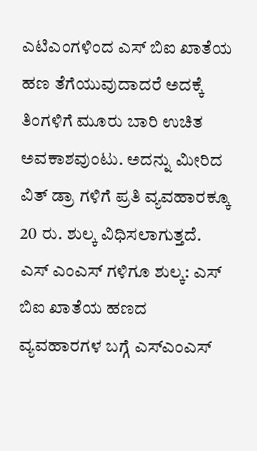ಎಟಿಎಂಗಳಿಂದ ಎಸ್ ಬಿಐ ಖಾತೆಯ ಹಣ ತೆಗೆಯುವುದಾದರೆ ಅದಕ್ಕೆ ತಿಂಗಳಿಗೆ ಮೂರು ಬಾರಿ ಉಚಿತ ಅವಕಾಶವುಂಟು. ಅದನ್ನು ಮೀರಿದ ವಿತ್ ಡ್ರಾ ಗಳಿಗೆ ಪ್ರತಿ ವ್ಯವಹಾರಕ್ಕೂ 20 ರು. ಶುಲ್ಕ ವಿಧಿಸಲಾಗುತ್ತದೆ.
ಎಸ್ ಎಂಎಸ್ ಗಳಿಗೂ ಶುಲ್ಕ: ಎಸ್ ಬಿಐ ಖಾತೆಯ ಹಣದ ವ್ಯವಹಾರಗಳ ಬಗ್ಗೆ ಎಸ್ಎಂಎಸ್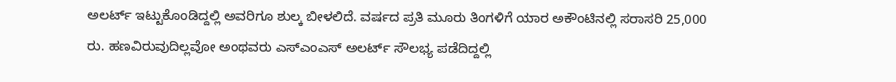ಅಲರ್ಟ್ ಇಟ್ಟುಕೊಂಡಿದ್ದಲ್ಲಿ ಅವರಿಗೂ ಶುಲ್ಕ ಬೀಳಲಿದೆ. ವರ್ಷದ ಪ್ರತಿ ಮೂರು ತಿಂಗಳಿಗೆ ಯಾರ ಅಕೌಂಟಿನಲ್ಲಿ ಸರಾಸರಿ 25,000 ರು. ಹಣವಿರುವುದಿಲ್ಲವೋ ಅಂಥವರು ಎಸ್ಎಂಎಸ್ ಅಲರ್ಟ್ ಸೌಲಭ್ಯ ಪಡೆದಿದ್ದಲ್ಲಿ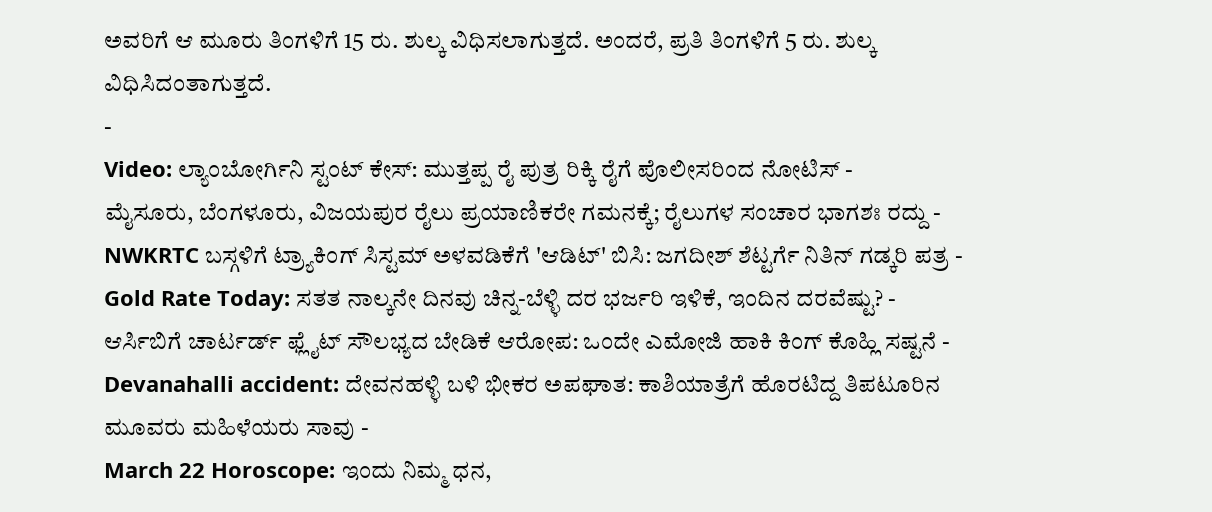ಅವರಿಗೆ ಆ ಮೂರು ತಿಂಗಳಿಗೆ 15 ರು. ಶುಲ್ಕ ವಿಧಿಸಲಾಗುತ್ತದೆ. ಅಂದರೆ, ಪ್ರತಿ ತಿಂಗಳಿಗೆ 5 ರು. ಶುಲ್ಕ ವಿಧಿಸಿದಂತಾಗುತ್ತದೆ.
-
Video: ಲ್ಯಾಂಬೋರ್ಗಿನಿ ಸ್ಟಂಟ್ ಕೇಸ್: ಮುತ್ತಪ್ಪ ರೈ ಪುತ್ರ ರಿಕ್ಕಿ ರೈಗೆ ಪೊಲೀಸರಿಂದ ನೋಟಿಸ್ -
ಮೈಸೂರು, ಬೆಂಗಳೂರು, ವಿಜಯಪುರ ರೈಲು ಪ್ರಯಾಣಿಕರೇ ಗಮನಕ್ಕೆ; ರೈಲುಗಳ ಸಂಚಾರ ಭಾಗಶಃ ರದ್ದು -
NWKRTC ಬಸ್ಗಳಿಗೆ ಟ್ರ್ಯಾಕಿಂಗ್ ಸಿಸ್ಟಮ್ ಅಳವಡಿಕೆಗೆ 'ಆಡಿಟ್' ಬಿಸಿ: ಜಗದೀಶ್ ಶೆಟ್ಟರ್ಗೆ ನಿತಿನ್ ಗಡ್ಕರಿ ಪತ್ರ -
Gold Rate Today: ಸತತ ನಾಲ್ಕನೇ ದಿನವು ಚಿನ್ನ-ಬೆಳ್ಳಿ ದರ ಭರ್ಜರಿ ಇಳಿಕೆ, ಇಂದಿನ ದರವೆಷ್ಟು? -
ಆರ್ಸಿಬಿಗೆ ಚಾರ್ಟರ್ಡ್ ಫ್ಲೈಟ್ ಸೌಲಭ್ಯದ ಬೇಡಿಕೆ ಆರೋಪ: ಒಂದೇ ಎಮೋಜಿ ಹಾಕಿ ಕಿಂಗ್ ಕೊಹ್ಲಿ ಸಷ್ಟನೆ -
Devanahalli accident: ದೇವನಹಳ್ಳಿ ಬಳಿ ಭೀಕರ ಅಪಘಾತ: ಕಾಶಿಯಾತ್ರೆಗೆ ಹೊರಟಿದ್ದ ತಿಪಟೂರಿನ ಮೂವರು ಮಹಿಳೆಯರು ಸಾವು -
March 22 Horoscope: ಇಂದು ನಿಮ್ಮ ಧನ,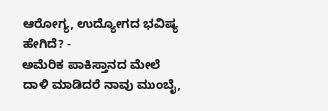ಆರೋಗ್ಯ, ಉದ್ಯೋಗದ ಭವಿಷ್ಯ ಹೇಗಿದೆ? -
ಅಮೆರಿಕ ಪಾಕಿಸ್ತಾನದ ಮೇಲೆ ದಾಳಿ ಮಾಡಿದರೆ ನಾವು ಮುಂಬೈ,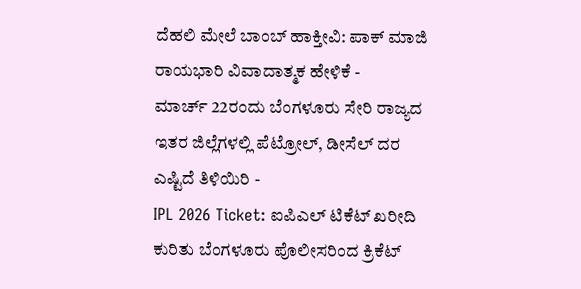ದೆಹಲಿ ಮೇಲೆ ಬಾಂಬ್ ಹಾಕ್ತೀವಿ: ಪಾಕ್ ಮಾಜಿ ರಾಯಭಾರಿ ವಿವಾದಾತ್ಮಕ ಹೇಳಿಕೆ -
ಮಾರ್ಚ್ 22ರಂದು ಬೆಂಗಳೂರು ಸೇರಿ ರಾಜ್ಯದ ಇತರ ಜಿಲ್ಲೆಗಳಲ್ಲಿ ಪೆಟ್ರೋಲ್, ಡೀಸೆಲ್ ದರ ಎಷ್ಟಿದೆ ತಿಳಿಯಿರಿ -
IPL 2026 Ticket: ಐಪಿಎಲ್ ಟಿಕೆಟ್ ಖರೀದಿ ಕುರಿತು ಬೆಂಗಳೂರು ಪೊಲೀಸರಿಂದ ಕ್ರಿಕೆಟ್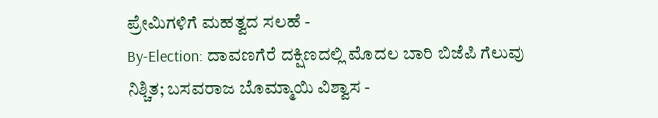ಪ್ರೇಮಿಗಳಿಗೆ ಮಹತ್ವದ ಸಲಹೆ -
By-Election: ದಾವಣಗೆರೆ ದಕ್ಷಿಣದಲ್ಲಿ ಮೊದಲ ಬಾರಿ ಬಿಜೆಪಿ ಗೆಲುವು ನಿಶ್ಚಿತ; ಬಸವರಾಜ ಬೊಮ್ಮಾಯಿ ವಿಶ್ವಾಸ -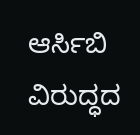ಆರ್ಸಿಬಿ ವಿರುದ್ಧದ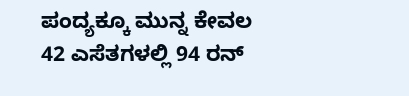ಪಂದ್ಯಕ್ಕೂ ಮುನ್ನ ಕೇವಲ 42 ಎಸೆತಗಳಲ್ಲಿ 94 ರನ್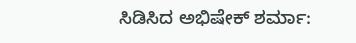ಸಿಡಿಸಿದ ಅಭಿಷೇಕ್ ಶರ್ಮಾ: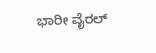ಭಾರೀ ವೈರಲ್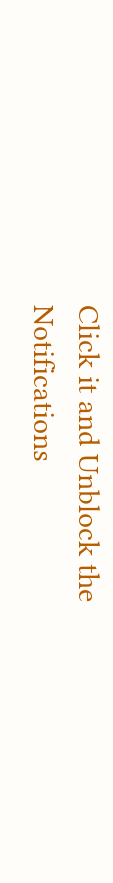Click it and Unblock the Notifications